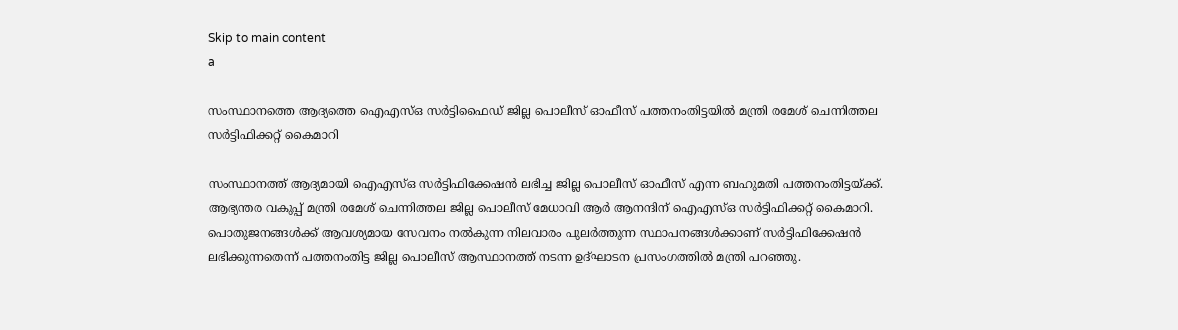Skip to main content
a

സംസ്ഥാനത്തെ ആദ്യത്തെ ഐഎസ്ഒ സര്‍ട്ടിഫൈഡ് ജില്ല പൊലീസ് ഓഫീസ് പത്തനംതിട്ടയില്‍ മന്ത്രി രമേശ് ചെന്നിത്തല സര്‍ട്ടിഫിക്കറ്റ് കൈമാറി

സംസ്ഥാനത്ത് ആദ്യമായി ഐഎസ്ഒ സര്‍ട്ടിഫിക്കേഷന്‍ ലഭിച്ച ജില്ല പൊലീസ് ഓഫീസ് എന്ന ബഹുമതി പത്തനംതിട്ടയ്ക്ക്. ആഭ്യന്തര വകുപ്പ് മന്ത്രി രമേശ് ചെന്നിത്തല ജില്ല പൊലീസ് മേധാവി ആര്‍ ആനന്ദിന് ഐഎസ്ഒ സര്‍ട്ടിഫിക്കറ്റ് കൈമാറി. പൊതുജനങ്ങള്‍ക്ക് ആവശ്യമായ സേവനം നല്‍കുന്ന നിലവാരം പുലര്‍ത്തുന്ന സ്ഥാപനങ്ങള്‍ക്കാണ് സര്‍ട്ടിഫിക്കേഷന്‍ ലഭിക്കുന്നതെന്ന് പത്തനംതിട്ട ജില്ല പൊലീസ് ആസ്ഥാനത്ത് നടന്ന ഉദ്ഘാടന പ്രസംഗത്തില്‍ മന്ത്രി പറഞ്ഞു.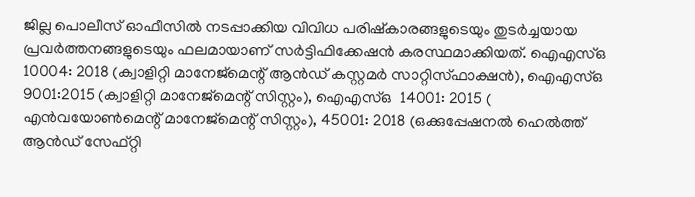ജില്ല പൊലീസ് ഓഫീസില്‍ നടപ്പാക്കിയ വിവിധ പരിഷ്‌കാരങ്ങളുടെയും തുടര്‍ച്ചയായ പ്രവര്‍ത്തനങ്ങളുടെയും ഫലമായാണ് സര്‍ട്ടിഫിക്കേഷന്‍ കരസ്ഥമാക്കിയത്. ഐഎസ്ഒ 10004: 2018 (ക്വാളിറ്റി മാനേജ്മെന്റ് ആന്‍ഡ് കസ്റ്റമര്‍ സാറ്റിസ്ഫാക്ഷന്‍), ഐഎസ്ഒ 9001:2015 (ക്വാളിറ്റി മാനേജ്മെന്റ് സിസ്റ്റം), ഐഎസ്ഒ  14001: 2015 ( എന്‍വയോണ്‍മെന്റ് മാനേജ്മെന്റ് സിസ്റ്റം), 45001: 2018 (ഒക്കുപ്പേഷനല്‍ ഹെല്‍ത്ത് ആന്‍ഡ് സേഫ്റ്റി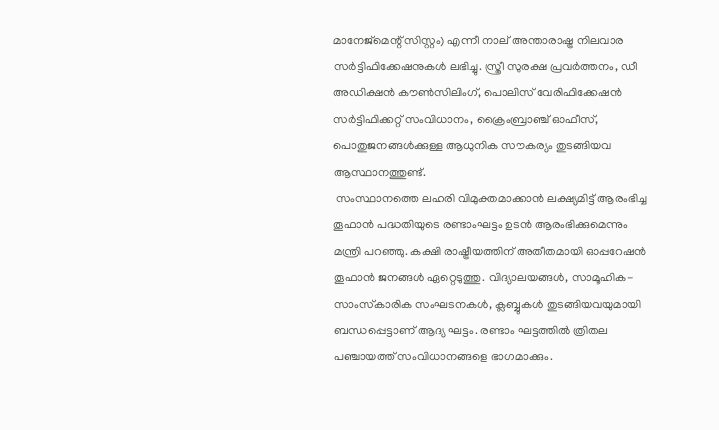മാനേജ്മെന്റ് സിസ്റ്റം) എന്നീ നാല് അന്താരാഷ്ട്ര നിലവാര സര്‍ട്ടിഫിക്കേഷനുകള്‍ ലഭിച്ചു. സ്ത്രീ സുരക്ഷ പ്രവര്‍ത്തനം, ഡീ അഡിക്ഷന്‍ കൗണ്‍സിലിംഗ്, പൊലിസ് വേരിഫിക്കേഷന്‍ സര്‍ട്ടിഫിക്കറ്റ് സംവിധാനം, ക്രൈംബ്രാഞ്ച് ഓഫീസ്, പൊതുജനങ്ങള്‍ക്കുള്ള ആധുനിക സൗകര്യം തുടങ്ങിയവ ആസ്ഥാനത്തുണ്ട്.
 സംസ്ഥാനത്തെ ലഹരി വിമുക്തമാക്കാന്‍ ലക്ഷ്യമിട്ട് ആരംഭിച്ച തൂഫാന്‍ പദ്ധതിയുടെ രണ്ടാംഘട്ടം ഉടന്‍ ആരംഭിക്കുമെന്നും മന്ത്രി പറഞ്ഞു. കക്ഷി രാഷ്ട്രീയത്തിന് അതീതമായി ഓപ്പറേഷന്‍ തൂഫാന്‍ ജനങ്ങള്‍ ഏറ്റെടുത്തു. വിദ്യാലയങ്ങള്‍, സാമൂഹിക-സാംസ്‌കാരിക സംഘടനകള്‍, ക്ലബ്ബുകള്‍ തുടങ്ങിയവയുമായി ബന്ധപ്പെട്ടാണ് ആദ്യ ഘട്ടം. രണ്ടാം ഘട്ടത്തില്‍ ത്രിതല പഞ്ചായത്ത് സംവിധാനങ്ങളെ ഭാഗമാക്കും.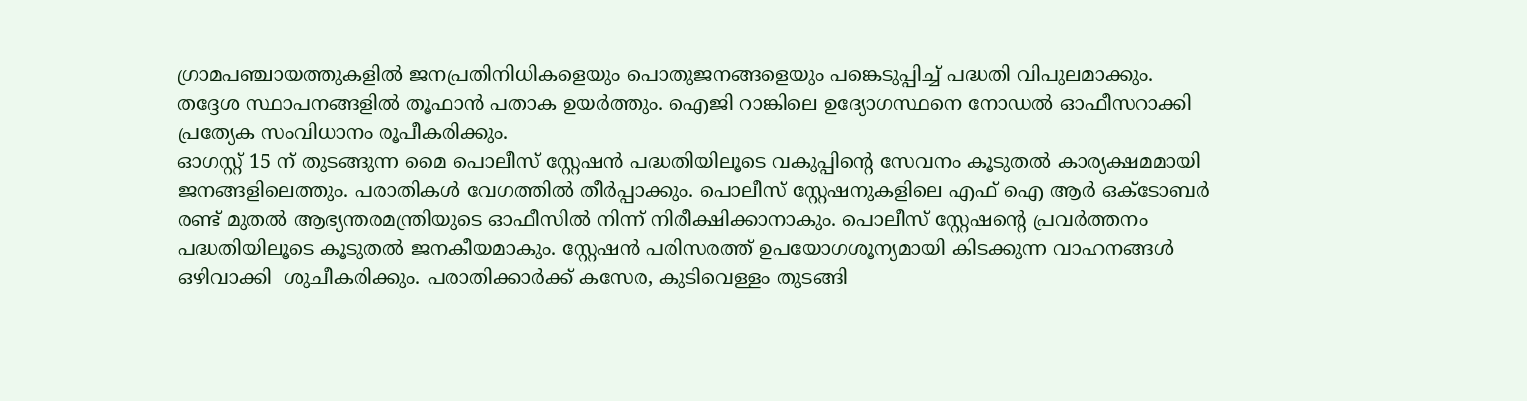ഗ്രാമപഞ്ചായത്തുകളില്‍ ജനപ്രതിനിധികളെയും പൊതുജനങ്ങളെയും പങ്കെടുപ്പിച്ച് പദ്ധതി വിപുലമാക്കും. തദ്ദേശ സ്ഥാപനങ്ങളില്‍ തൂഫാന്‍ പതാക ഉയര്‍ത്തും. ഐജി റാങ്കിലെ ഉദ്യോഗസ്ഥനെ നോഡല്‍ ഓഫീസറാക്കി പ്രത്യേക സംവിധാനം രൂപീകരിക്കും.
ഓഗസ്റ്റ് 15 ന് തുടങ്ങുന്ന മൈ പൊലീസ് സ്റ്റേഷന്‍ പദ്ധതിയിലൂടെ വകുപ്പിന്റെ സേവനം കൂടുതല്‍ കാര്യക്ഷമമായി ജനങ്ങളിലെത്തും. പരാതികള്‍ വേഗത്തില്‍ തീര്‍പ്പാക്കും. പൊലീസ് സ്റ്റേഷനുകളിലെ എഫ് ഐ ആര്‍ ഒക്ടോബര്‍ രണ്ട് മുതല്‍ ആഭ്യന്തരമന്ത്രിയുടെ ഓഫീസില്‍ നിന്ന് നിരീക്ഷിക്കാനാകും. പൊലീസ് സ്റ്റേഷന്റെ പ്രവര്‍ത്തനം പദ്ധതിയിലൂടെ കൂടുതല്‍ ജനകീയമാകും. സ്റ്റേഷന്‍ പരിസരത്ത് ഉപയോഗശൂന്യമായി കിടക്കുന്ന വാഹനങ്ങള്‍ ഒഴിവാക്കി  ശുചീകരിക്കും. പരാതിക്കാര്‍ക്ക് കസേര, കുടിവെള്ളം തുടങ്ങി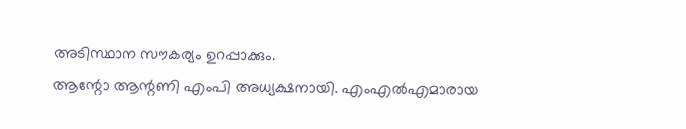അടിസ്ഥാന സൗകര്യം ഉറപ്പാക്കും.
ആന്റോ ആന്റണി എംപി അധ്യക്ഷനായി. എംഎല്‍എമാരായ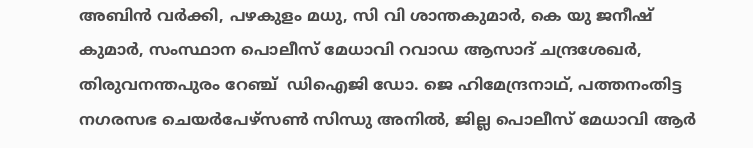അബിന്‍ വര്‍ക്കി, പഴകുളം മധു, സി വി ശാന്തകുമാര്‍, കെ യു ജനീഷ് കുമാര്‍, സംസ്ഥാന പൊലീസ് മേധാവി റവാഡ ആസാദ് ചന്ദ്രശേഖര്‍, തിരുവനന്തപുരം റേഞ്ച്  ഡിഐജി ഡോ. ജെ ഹിമേന്ദ്രനാഥ്, പത്തനംതിട്ട നഗരസഭ ചെയര്‍പേഴ്സണ്‍ സിന്ധു അനില്‍, ജില്ല പൊലീസ് മേധാവി ആര്‍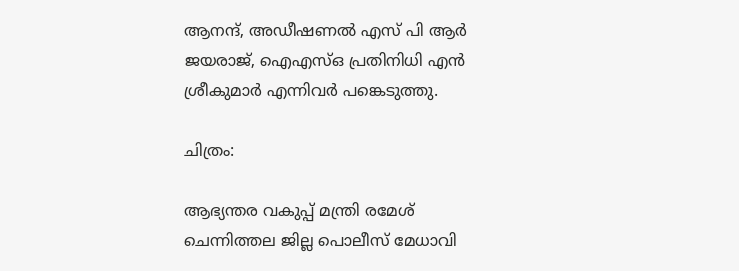ആനന്ദ്, അഡീഷണല്‍ എസ് പി ആര്‍ ജയരാജ്, ഐഎസ്ഒ പ്രതിനിധി എന്‍ ശ്രീകുമാര്‍ എന്നിവര്‍ പങ്കെടുത്തു.

ചിത്രം:

ആഭ്യന്തര വകുപ്പ് മന്ത്രി രമേശ് ചെന്നിത്തല ജില്ല പൊലീസ് മേധാവി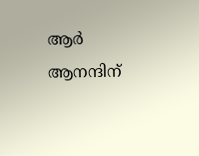ആര്‍ ആനന്ദിന്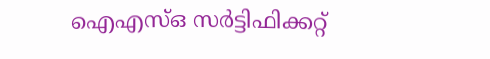ഐഎസ്ഒ സര്‍ട്ടിഫിക്കറ്റ്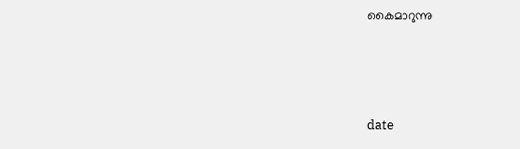കൈമാറുന്നു



date